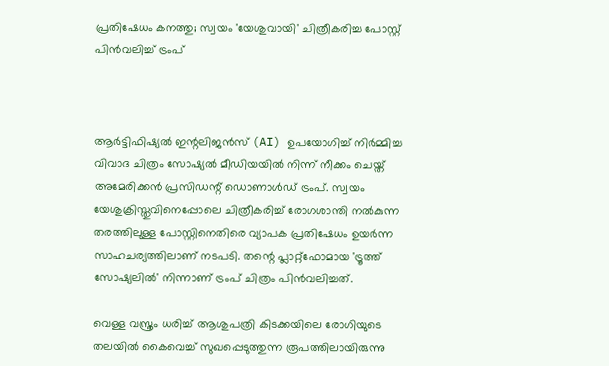പ്രതിഷേധം കനത്തു; സ്വയം 'യേശുവായി' ചിത്രീകരിച്ച പോസ്റ്റ് പിൻവലിച്ച് ട്രംപ്



ആർട്ടിഫിഷ്യൽ ഇന്റലിജൻസ് (AI) ഉപയോഗിച്ച് നിർമ്മിച്ച വിവാദ ചിത്രം സോഷ്യൽ മീഡിയയിൽ നിന്ന് നീക്കം ചെയ്ത് അമേരിക്കൻ പ്രസിഡന്റ് ഡൊണാൾഡ് ട്രംപ്. സ്വയം യേശുക്രിസ്തുവിനെപ്പോലെ ചിത്രീകരിച്ച് രോഗശാന്തി നൽകുന്ന തരത്തിലുള്ള പോസ്റ്റിനെതിരെ വ്യാപക പ്രതിഷേധം ഉയർന്ന സാഹചര്യത്തിലാണ് നടപടി. തന്റെ പ്ലാറ്റ്‌ഫോമായ 'ട്രൂത്ത് സോഷ്യലിൽ' നിന്നാണ് ട്രംപ് ചിത്രം പിൻവലിച്ചത്.

വെള്ള വസ്ത്രം ധരിച്ച് ആശുപത്രി കിടക്കയിലെ രോഗിയുടെ തലയിൽ കൈവെച്ച് സുഖപ്പെടുത്തുന്ന രൂപത്തിലായിരുന്നു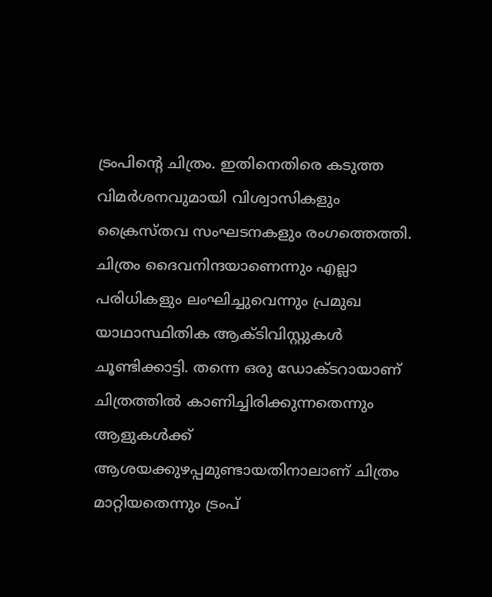ട്രംപിന്റെ ചിത്രം. ഇതിനെതിരെ കടുത്ത വിമർശനവുമായി വിശ്വാസികളും ക്രൈസ്തവ സംഘടനകളും രംഗത്തെത്തി. ചിത്രം ദൈവനിന്ദയാണെന്നും എല്ലാ പരിധികളും ലംഘിച്ചുവെന്നും പ്രമുഖ യാഥാസ്ഥിതിക ആക്ടിവിസ്റ്റുകൾ ചൂണ്ടിക്കാട്ടി. തന്നെ ഒരു ഡോക്ടറായാണ് ചിത്രത്തിൽ കാണിച്ചിരിക്കുന്നതെന്നും ആളുകൾക്ക് ആശയക്കുഴപ്പമുണ്ടായതിനാലാണ് ചിത്രം മാറ്റിയതെന്നും ട്രംപ്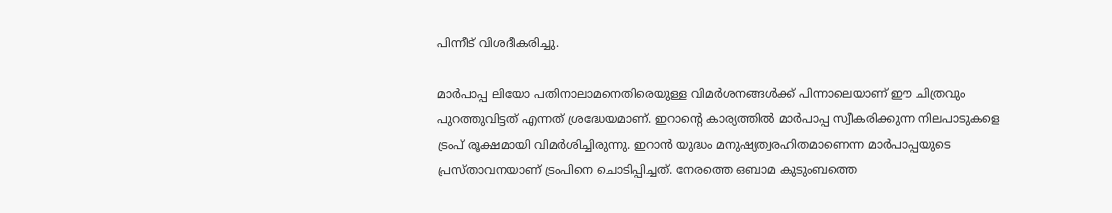പിന്നീട് വിശദീകരിച്ചു.

മാർപാപ്പ ലിയോ പതിനാലാമനെതിരെയുള്ള വിമർശനങ്ങൾക്ക് പിന്നാലെയാണ് ഈ ചിത്രവും പുറത്തുവിട്ടത് എന്നത് ശ്രദ്ധേയമാണ്. ഇറാന്റെ കാര്യത്തിൽ മാർപാപ്പ സ്വീകരിക്കുന്ന നിലപാടുകളെ ട്രംപ് രൂക്ഷമായി വിമർശിച്ചിരുന്നു. ഇറാൻ യുദ്ധം മനുഷ്യത്വരഹിതമാണെന്ന മാർപാപ്പയുടെ പ്രസ്താവനയാണ് ട്രംപിനെ ചൊടിപ്പിച്ചത്. നേരത്തെ ഒബാമ കുടുംബത്തെ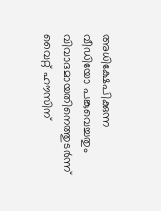അധിക്ഷേപിക്കുന്ന വീഡിയോ പങ്കുവെച്ചതും വിവാദമായതിനെത്തുടർന്ന് വൈറ്റ് ഹൗസിന്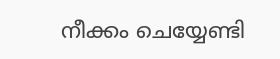നീക്കം ചെയ്യേണ്ടി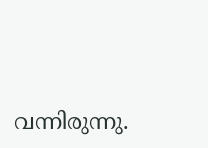വന്നിരുന്നു.